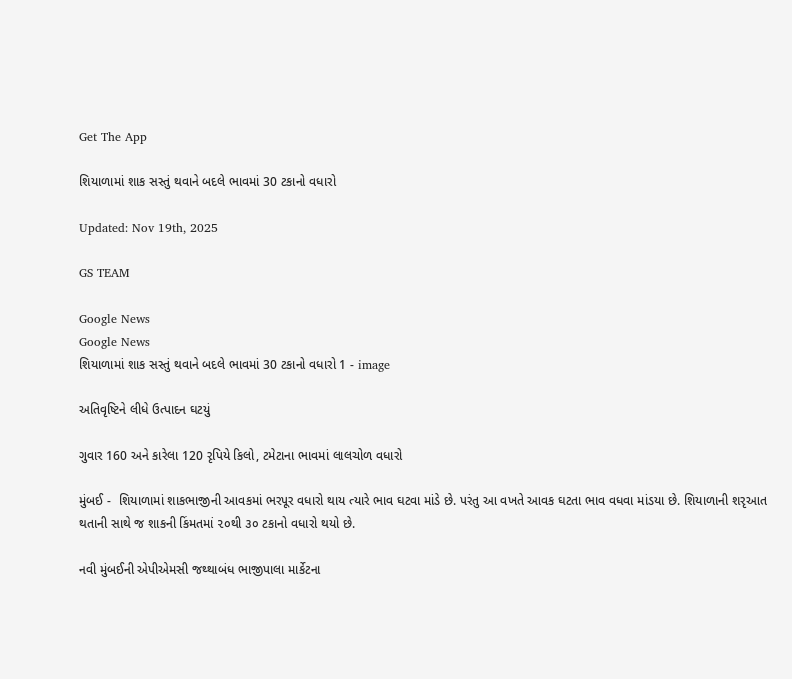Get The App

શિયાળામાં શાક સસ્તું થવાને બદલે ભાવમાં 30 ટકાનો વધારો

Updated: Nov 19th, 2025

GS TEAM

Google News
Google News
શિયાળામાં શાક સસ્તું થવાને બદલે ભાવમાં 30 ટકાનો વધારો 1 - image

અતિવૃષ્ટિને લીધે ઉત્પાદન ઘટયું

ગુવાર 160 અને કારેલા 120 રૃપિયે કિલો, ટમેટાના ભાવમાં લાલચોળ વધારો

મુંબઈ -  શિયાળામાં શાકભાજીની આવકમાં ભરપૂર વધારો થાય ત્યારે ભાવ ઘટવા માંડે છે. પરંતુ આ વખતે આવક ઘટતા ભાવ વધવા માંડયા છે. શિયાળાની શરૃઆત થતાની સાથે જ શાકની કિંમતમાં ૨૦થી ૩૦ ટકાનો વધારો થયો છે.

નવી મુંબઈની એપીએમસી જથ્થાબંધ ભાજીપાલા માર્કેટના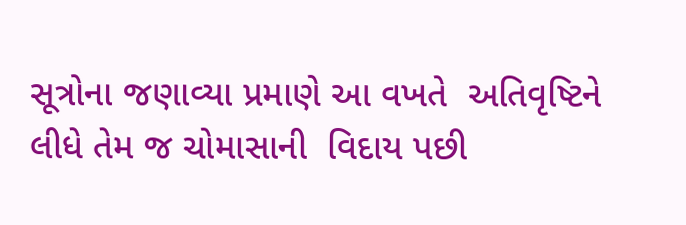સૂત્રોના જણાવ્યા પ્રમાણે આ વખતે  અતિવૃષ્ટિને લીધે તેમ જ ચોમાસાની  વિદાય પછી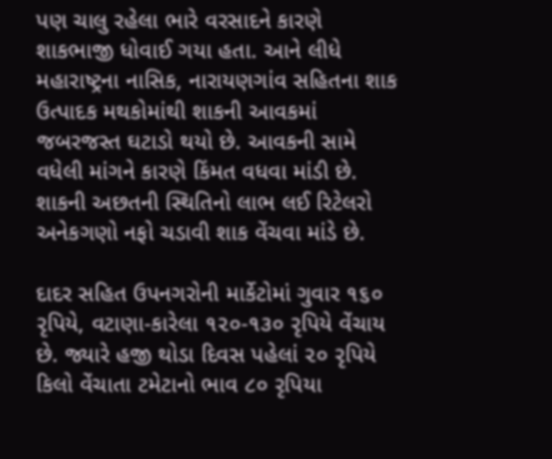પણ ચાલુ રહેલા ભારે વરસાદને કારણે શાકભાજી ધોવાઈ ગયા હતા. આને લીધે મહારાષ્ટ્રના નાસિક, નારાયણગાંવ સહિતના શાક ઉત્પાદક મથકોમાંથી શાકની આવકમાં જબરજસ્ત ઘટાડો થયો છે. આવકની સામે વધેલી માંગને કારણે કિંમત વધવા માંડી છે. શાકની અછતની સ્થિતિનો લાભ લઈ રિટેલરો અનેકગણો નફો ચડાવી શાક વેંચવા માંડે છે.

દાદર સહિત ઉપનગરોની માર્કેટોમાં ગુવાર ૧૬૦ રૃપિયે, વટાણા-કારેલા ૧૨૦-૧૩૦ રૃપિયે વેંચાય છે. જ્યારે હજી થોડા દિવસ પહેલાં ૨૦ રૃપિયે કિલો વેંચાતા ટમેટાનો ભાવ ૮૦ રૃપિયા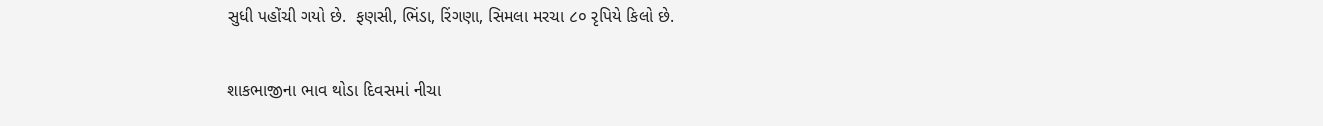સુધી પહોંચી ગયો છે.  ફણસી, ભિંડા, રિંગણા, સિમલા મરચા ૮૦ રૃપિયે કિલો છે.

શાકભાજીના ભાવ થોડા દિવસમાં નીચા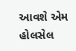આવશે એમ હોલસેલ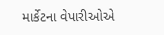માર્કેટના વેપારીઓએ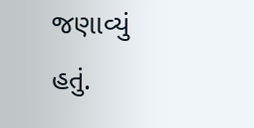જણાવ્યું હતું.